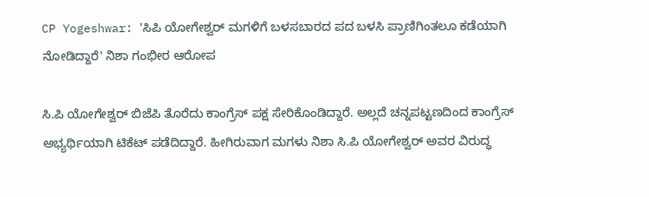CP Yogeshwar: 'ಸಿಪಿ ಯೋಗೇಶ್ವರ್ ಮಗಳಿಗೆ ಬಳಸಬಾರದ ಪದ ಬಳಸಿ ಪ್ರಾಣಿಗಿಂತಲೂ ಕಡೆಯಾಗಿ ನೋಡಿದ್ದಾರೆ' ನಿಶಾ ಗಂಭೀರ ಆರೋಪ

ಸಿ.ಪಿ ಯೋಗೇಶ್ವರ್ ಬಿಜೆಪಿ ತೊರೆದು ಕಾಂಗ್ರೆಸ್ ಪಕ್ಷ ಸೇರಿಕೊಂಡಿದ್ದಾರೆ. ಅಲ್ಲದೆ ಚನ್ನಪಟ್ಟಣದಿಂದ ಕಾಂಗ್ರೆಸ್ ಅಭ್ಯರ್ಥಿಯಾಗಿ ಟಿಕೆಟ್ ಪಡೆದಿದ್ದಾರೆ. ಹೀಗಿರುವಾಗ ಮಗಳು ನಿಶಾ ಸಿ.ಪಿ ಯೋಗೇಶ್ವರ್ ಅವರ ವಿರುದ್ಧ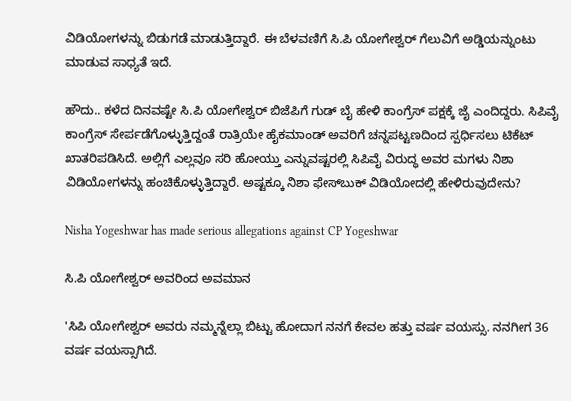ವಿಡಿಯೋಗಳನ್ನು ಬಿಡುಗಡೆ ಮಾಡುತ್ತಿದ್ದಾರೆ. ಈ ಬೆಳವಣಿಗೆ ಸಿ.ಪಿ ಯೋಗೇಶ್ವರ್ ಗೆಲುವಿಗೆ ಅಡ್ಡಿಯನ್ನುಂಟು ಮಾಡುವ ಸಾಧ್ಯತೆ ಇದೆ.

ಹೌದು.. ಕಳೆದ ದಿನವಷ್ಟೇ ಸಿ.ಪಿ ಯೋಗೇಶ್ವರ್ ಬಿಜೆಪಿಗೆ ಗುಡ್ ಬೈ ಹೇಳಿ ಕಾಂಗ್ರೆಸ್‌ ಪಕ್ಷಕ್ಕೆ ಜೈ ಎಂದಿದ್ದರು. ಸಿಪಿವೈ ಕಾಂಗ್ರೆಸ್ ಸೇರ್ಪಡೆಗೊಳ್ಳುತ್ತಿದ್ದಂತೆ ರಾತ್ರಿಯೇ ಹೈಕಮಾಂಡ್ ಅವರಿಗೆ ಚನ್ನಪಟ್ಟಣದಿಂದ ಸ್ಪರ್ಧಿಸಲು ಟಿಕೆಟ್ ಖಾತರಿಪಡಿಸಿದೆ. ಅಲ್ಲಿಗೆ ಎಲ್ಲವೂ ಸರಿ ಹೋಯ್ತು ಎನ್ನುವಷ್ಟರಲ್ಲಿ ಸಿಪಿವೈ ವಿರುದ್ಧ ಅವರ ಮಗಳು ನಿಶಾ ವಿಡಿಯೋಗಳನ್ನು ಹಂಚಿಕೊಳ್ಳುತ್ತಿದ್ದಾರೆ. ಅಷ್ಟಕ್ಕೂ ನಿಶಾ ಫೇಸ್‌ಬುಕ್ ವಿಡಿಯೋದಲ್ಲಿ ಹೇಳಿರುವುದೇನು?

Nisha Yogeshwar has made serious allegations against CP Yogeshwar

ಸಿ.ಪಿ ಯೋಗೇಶ್ವರ್ ಅವರಿಂದ ಅವಮಾನ

'ಸಿಪಿ ಯೋಗೇಶ್ವರ್ ಅವರು ನಮ್ಮನ್ನೆಲ್ಲಾ ಬಿಟ್ಟು ಹೋದಾಗ ನನಗೆ ಕೇವಲ ಹತ್ತು ವರ್ಷ ವಯಸ್ಸು. ನನಗೀಗ 36 ವರ್ಷ ವಯಸ್ಸಾಗಿದೆ.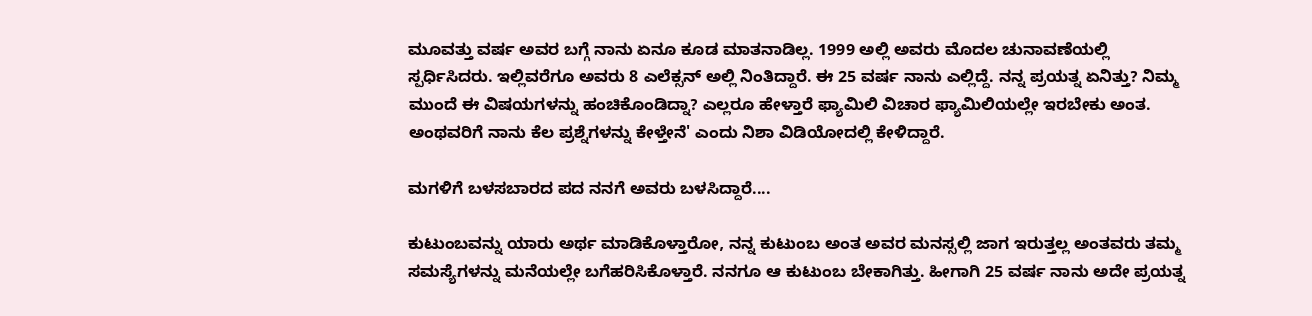ಮೂವತ್ತು ವರ್ಷ ಅವರ ಬಗ್ಗೆ ನಾನು ಏನೂ ಕೂಡ ಮಾತನಾಡಿಲ್ಲ. 1999 ಅಲ್ಲಿ ಅವರು ಮೊದಲ ಚುನಾವಣೆಯಲ್ಲಿ ಸ್ಪರ್ಧಿಸಿದರು. ಇಲ್ಲಿವರೆಗೂ ಅವರು 8 ಎಲೆಕ್ಸನ್‌ ಅಲ್ಲಿ ನಿಂತಿದ್ದಾರೆ. ಈ 25 ವರ್ಷ ನಾನು ಎಲ್ಲಿದ್ದೆ. ನನ್ನ ಪ್ರಯತ್ನ ಏನಿತ್ತು? ನಿಮ್ಮ ಮುಂದೆ ಈ ವಿಷಯಗಳನ್ನು ಹಂಚಿಕೊಂಡಿದ್ನಾ? ಎಲ್ಲರೂ ಹೇಳ್ತಾರೆ ಫ್ಯಾಮಿಲಿ ವಿಚಾರ ಫ್ಯಾಮಿಲಿಯಲ್ಲೇ ಇರಬೇಕು ಅಂತ. ಅಂಥವರಿಗೆ ನಾನು ಕೆಲ ಪ್ರಶ್ನೆಗಳನ್ನು ಕೇಳ್ತೇನೆ' ಎಂದು ನಿಶಾ ವಿಡಿಯೋದಲ್ಲಿ ಕೇಳಿದ್ದಾರೆ.

ಮಗಳಿಗೆ ಬಳಸಬಾರದ ಪದ ನನಗೆ ಅವರು ಬಳಸಿದ್ದಾರೆ....

ಕುಟುಂಬವನ್ನು ಯಾರು ಅರ್ಥ ಮಾಡಿಕೊಳ್ತಾರೋ, ನನ್ನ ಕುಟುಂಬ ಅಂತ ಅವರ ಮನಸ್ಸಲ್ಲಿ ಜಾಗ ಇರುತ್ತಲ್ಲ ಅಂತವರು ತಮ್ಮ ಸಮಸ್ಯೆಗಳನ್ನು ಮನೆಯಲ್ಲೇ ಬಗೆಹರಿಸಿಕೊಳ್ತಾರೆ. ನನಗೂ ಆ ಕುಟುಂಬ ಬೇಕಾಗಿತ್ತು. ಹೀಗಾಗಿ 25 ವರ್ಷ ನಾನು ಅದೇ ಪ್ರಯತ್ನ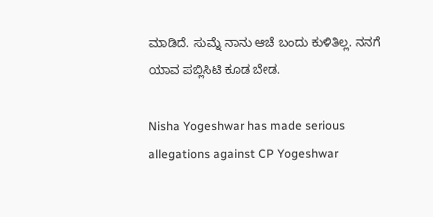ಮಾಡಿದೆ. ಸುಮ್ನೆ ನಾನು ಆಚೆ ಬಂದು ಕುಳಿತಿಲ್ಲ. ನನಗೆ ಯಾವ ಪಬ್ಲಿಸಿಟಿ ಕೂಡ ಬೇಡ.

Nisha Yogeshwar has made serious allegations against CP Yogeshwar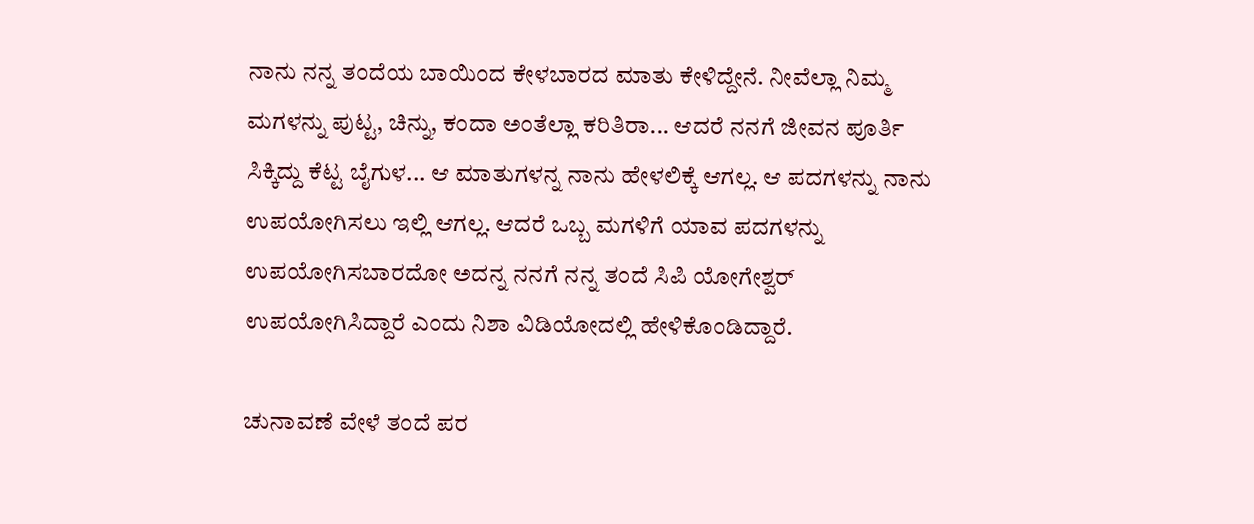ನಾನು ನನ್ನ ತಂದೆಯ ಬಾಯಿಂದ ಕೇಳಬಾರದ ಮಾತು ಕೇಳಿದ್ದೇನೆ. ನೀವೆಲ್ಲಾ ನಿಮ್ಮ ಮಗಳನ್ನು ಪುಟ್ಟ, ಚಿನ್ನು, ಕಂದಾ ಅಂತೆಲ್ಲಾ ಕರಿತಿರಾ... ಆದರೆ ನನಗೆ ಜೀವನ ಪೂರ್ತಿ ಸಿಕ್ಕಿದ್ದು ಕೆಟ್ಟ ಬೈಗುಳ... ಆ ಮಾತುಗಳನ್ನ ನಾನು ಹೇಳಲಿಕ್ಕೆ ಆಗಲ್ಲ. ಆ ಪದಗಳನ್ನು ನಾನು ಉಪಯೋಗಿಸಲು ಇಲ್ಲಿ ಆಗಲ್ಲ. ಆದರೆ ಒಬ್ಬ ಮಗಳಿಗೆ ಯಾವ ಪದಗಳನ್ನು ಉಪಯೋಗಿಸಬಾರದೋ ಅದನ್ನ ನನಗೆ ನನ್ನ ತಂದೆ ಸಿಪಿ ಯೋಗೇಶ್ವರ್ ಉಪಯೋಗಿಸಿದ್ದಾರೆ ಎಂದು ನಿಶಾ ವಿಡಿಯೋದಲ್ಲಿ ಹೇಳಿಕೊಂಡಿದ್ದಾರೆ.

ಚುನಾವಣೆ ವೇಳೆ ತಂದೆ ಪರ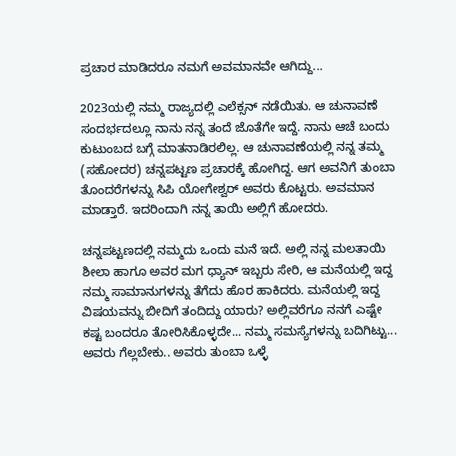ಪ್ರಚಾರ ಮಾಡಿದರೂ ನಮಗೆ ಅವಮಾನವೇ ಆಗಿದ್ದು...

2023ಯಲ್ಲಿ ನಮ್ಮ ರಾಜ್ಯದಲ್ಲಿ ಎಲೆಕ್ಸನ್ ನಡೆಯಿತು. ಆ ಚುನಾವಣೆ ಸಂದರ್ಭದಲ್ಲೂ ನಾನು ನನ್ನ ತಂದೆ ಜೊತೆಗೇ ಇದ್ದೆ. ನಾನು ಆಚೆ ಬಂದು ಕುಟುಂಬದ ಬಗ್ಗೆ ಮಾತನಾಡಿರಲಿಲ್ಲ. ಆ ಚುನಾವಣೆಯಲ್ಲಿ ನನ್ನ ತಮ್ಮ (ಸಹೋದರ) ಚನ್ನಪಟ್ಟಣ ಪ್ರಚಾರಕ್ಕೆ ಹೋಗಿದ್ದ. ಆಗ ಅವನಿಗೆ ತುಂಬಾ ತೊಂದರೆಗಳನ್ನು ಸಿಪಿ ಯೋಗೇಶ್ವರ್ ಅವರು ಕೊಟ್ಟರು. ಅವಮಾನ ಮಾಡ್ತಾರೆ. ಇದರಿಂದಾಗಿ ನನ್ನ ತಾಯಿ ಅಲ್ಲಿಗೆ ಹೋದರು.

ಚನ್ನಪಟ್ಟಣದಲ್ಲಿ ನಮ್ಮದು ಒಂದು ಮನೆ ಇದೆ. ಅಲ್ಲಿ ನನ್ನ ಮಲತಾಯಿ ಶೀಲಾ ಹಾಗೂ ಅವರ ಮಗ ಧ್ಯಾನ್ ಇಬ್ಬರು ಸೇರಿ, ಆ ಮನೆಯಲ್ಲಿ ಇದ್ದ ನಮ್ಮ ಸಾಮಾನುಗಳನ್ನು ತೆಗೆದು ಹೊರ ಹಾಕಿದರು. ಮನೆಯಲ್ಲಿ ಇದ್ದ ವಿಷಯವನ್ನು ಬೀದಿಗೆ ತಂದಿದ್ದು ಯಾರು? ಅಲ್ಲಿವರೆಗೂ ನನಗೆ ಎಷ್ಟೇ ಕಷ್ಟ ಬಂದರೂ ತೋರಿಸಿಕೊಳ್ಳದೇ... ನಮ್ಮ ಸಮಸ್ಯೆಗಳನ್ನು ಬದಿಗಿಟ್ಟು... ಅವರು ಗೆಲ್ಲಬೇಕು.. ಅವರು ತುಂಬಾ ಒಳ್ಳೆ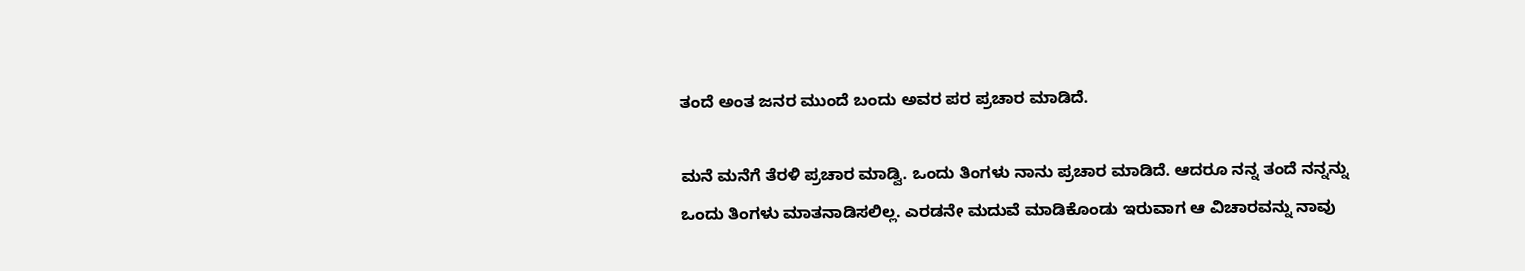ತಂದೆ ಅಂತ ಜನರ ಮುಂದೆ ಬಂದು ಅವರ ಪರ ಪ್ರಚಾರ ಮಾಡಿದೆ.

ಮನೆ ಮನೆಗೆ ತೆರಳಿ ಪ್ರಚಾರ ಮಾಡ್ವಿ. ಒಂದು ತಿಂಗಳು ನಾನು ಪ್ರಚಾರ ಮಾಡಿದೆ. ಆದರೂ ನನ್ನ ತಂದೆ ನನ್ನನ್ನು ಒಂದು ತಿಂಗಳು ಮಾತನಾಡಿಸಲಿಲ್ಲ. ಎರಡನೇ ಮದುವೆ ಮಾಡಿಕೊಂಡು ಇರುವಾಗ ಆ ವಿಚಾರವನ್ನು ನಾವು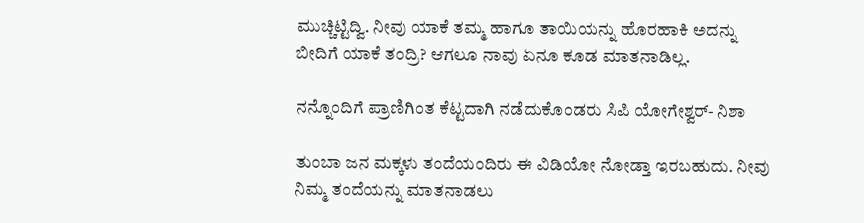ಮುಚ್ಚಿಟ್ಟಿದ್ವಿ. ನೀವು ಯಾಕೆ ತಮ್ಮ ಹಾಗೂ ತಾಯಿಯನ್ನು ಹೊರಹಾಕಿ ಅದನ್ನು ಬೀದಿಗೆ ಯಾಕೆ ತಂದ್ರಿ? ಆಗಲೂ ನಾವು ಏನೂ ಕೂಡ ಮಾತನಾಡಿಲ್ಲ.

ನನ್ನೊಂದಿಗೆ ಪ್ರಾಣಿಗಿಂತ ಕೆಟ್ಟದಾಗಿ ನಡೆದುಕೊಂಡರು ಸಿಪಿ ಯೋಗೇಶ್ವರ್- ನಿಶಾ

ತುಂಬಾ ಜನ ಮಕ್ಕಳು ತಂದೆಯಂದಿರು ಈ ವಿಡಿಯೋ ನೋಡ್ತಾ ಇರಬಹುದು. ನೀವು ನಿಮ್ಮ ತಂದೆಯನ್ನು ಮಾತನಾಡಲು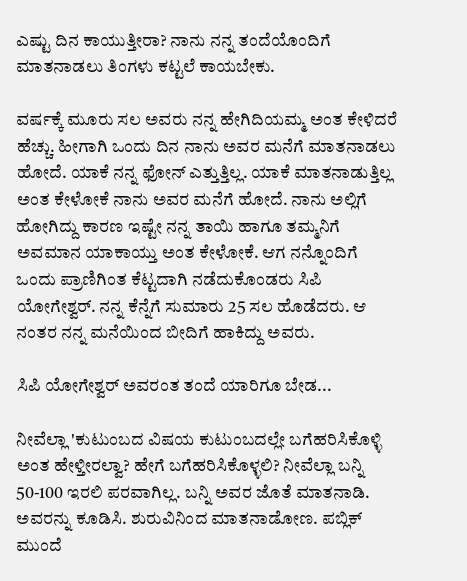ಎಷ್ಟು ದಿನ ಕಾಯುತ್ತೀರಾ? ನಾನು ನನ್ನ ತಂದೆಯೊಂದಿಗೆ ಮಾತನಾಡಲು ತಿಂಗಳು ಕಟ್ಟಲೆ ಕಾಯಬೇಕು.

ವರ್ಷಕ್ಕೆ ಮೂರು ಸಲ ಅವರು ನನ್ನ ಹೇಗಿದಿಯಮ್ಮ ಅಂತ ಕೇಳಿದರೆ ಹೆಚ್ಚು. ಹೀಗಾಗಿ ಒಂದು ದಿನ ನಾನು ಅವರ ಮನೆಗೆ ಮಾತನಾಡಲು ಹೋದೆ. ಯಾಕೆ ನನ್ನ ಫೋನ್ ಎತ್ತುತ್ತಿಲ್ಲ. ಯಾಕೆ ಮಾತನಾಡುತ್ತಿಲ್ಲ ಅಂತ ಕೇಳೋಕೆ ನಾನು ಅವರ ಮನೆಗೆ ಹೋದೆ. ನಾನು ಅಲ್ಲಿಗೆ ಹೋಗಿದ್ದು ಕಾರಣ ಇಷ್ಟೇ ನನ್ನ ತಾಯಿ ಹಾಗೂ ತಮ್ಮನಿಗೆ ಅವಮಾನ ಯಾಕಾಯ್ತು ಅಂತ ಕೇಳೋಕೆ. ಆಗ ನನ್ನೊಂದಿಗೆ ಒಂದು ಪ್ರಾಣಿಗಿಂತ ಕೆಟ್ಟದಾಗಿ ನಡೆದುಕೊಂಡರು ಸಿಪಿ ಯೋಗೇಶ್ವರ್. ನನ್ನ ಕೆನ್ನೆಗೆ ಸುಮಾರು 25 ಸಲ ಹೊಡೆದರು. ಆ ನಂತರ ನನ್ನ ಮನೆಯಿಂದ ಬೀದಿಗೆ ಹಾಕಿದ್ದು ಅವರು.

ಸಿಪಿ ಯೋಗೇಶ್ವರ್ ಅವರಂತ ತಂದೆ ಯಾರಿಗೂ ಬೇಡ...

ನೀವೆಲ್ಲಾ 'ಕುಟುಂಬದ ವಿಷಯ ಕುಟುಂಬದಲ್ಲೇ ಬಗೆಹರಿಸಿಕೊಳ್ಳಿ ಅಂತ ಹೇಳ್ತೀರಲ್ವಾ? ಹೇಗೆ ಬಗೆಹರಿಸಿಕೊಳ್ಳಲಿ? ನೀವೆಲ್ಲಾ ಬನ್ನಿ 50-100 ಇರಲಿ ಪರವಾಗಿಲ್ಲ. ಬನ್ನಿ ಅವರ ಜೊತೆ ಮಾತನಾಡಿ. ಅವರನ್ನು ಕೂಡಿಸಿ. ಶುರುವಿನಿಂದ ಮಾತನಾಡೋಣ. ಪಬ್ಲಿಕ್ ಮುಂದೆ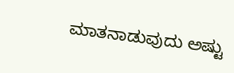ಮಾತನಾಡುವುದು ಅಷ್ಟು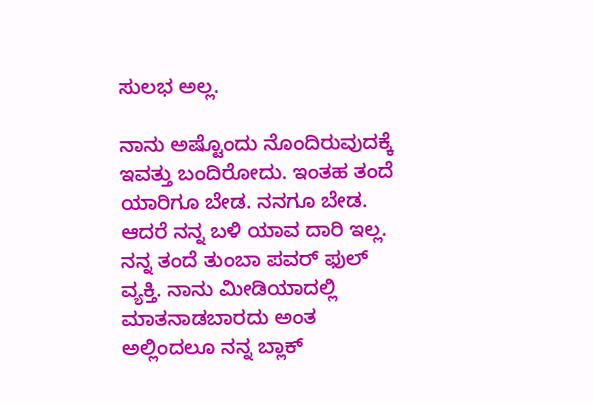ಸುಲಭ ಅಲ್ಲ.

ನಾನು ಅಷ್ಟೊಂದು ನೊಂದಿರುವುದಕ್ಕೆ ಇವತ್ತು ಬಂದಿರೋದು. ಇಂತಹ ತಂದೆ ಯಾರಿಗೂ ಬೇಡ. ನನಗೂ ಬೇಡ. ಆದರೆ ನನ್ನ ಬಳಿ ಯಾವ ದಾರಿ ಇಲ್ಲ. ನನ್ನ ತಂದೆ ತುಂಬಾ ಪವರ್ ಫುಲ್ ವ್ಯಕ್ತಿ. ನಾನು ಮೀಡಿಯಾದಲ್ಲಿ ಮಾತನಾಡಬಾರದು ಅಂತ ಅಲ್ಲಿಂದಲೂ ನನ್ನ ಬ್ಲಾಕ್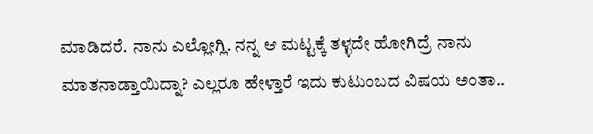ಮಾಡಿದರೆ. ನಾನು ಎಲ್ಲೋಗ್ಲಿ. ನನ್ನ ಆ ಮಟ್ಟಕ್ಕೆ ತಳ್ಳದೇ ಹೋಗಿದ್ರೆ ನಾನು ಮಾತನಾಡ್ತಾಯಿದ್ನಾ? ಎಲ್ಲರೂ ಹೇಳ್ತಾರೆ ಇದು ಕುಟುಂಬದ ವಿಷಯ ಅಂತಾ..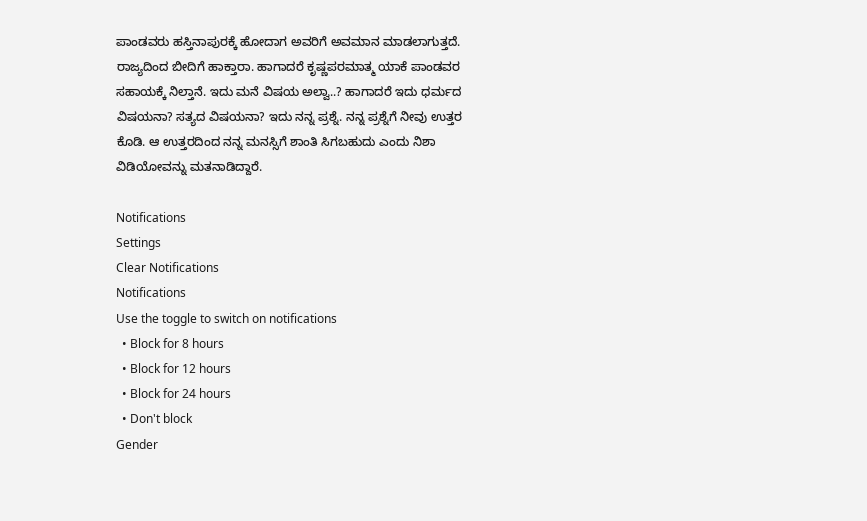ಪಾಂಡವರು ಹಸ್ತಿನಾಪುರಕ್ಕೆ ಹೋದಾಗ ಅವರಿಗೆ ಅವಮಾನ ಮಾಡಲಾಗುತ್ತದೆ. ರಾಜ್ಯದಿಂದ ಬೀದಿಗೆ ಹಾಕ್ತಾರಾ. ಹಾಗಾದರೆ ಕೃಷ್ಣಪರಮಾತ್ಮ ಯಾಕೆ ಪಾಂಡವರ ಸಹಾಯಕ್ಕೆ ನಿಲ್ತಾನೆ. ಇದು ಮನೆ ವಿಷಯ ಅಲ್ವಾ..? ಹಾಗಾದರೆ ಇದು ಧರ್ಮದ ವಿಷಯನಾ? ಸತ್ಯದ ವಿಷಯನಾ? ಇದು ನನ್ನ ಪ್ರಶ್ನೆ. ನನ್ನ ಪ್ರಶ್ನೆಗೆ ನೀವು ಉತ್ತರ ಕೊಡಿ. ಆ ಉತ್ತರದಿಂದ ನನ್ನ ಮನಸ್ಸಿಗೆ ಶಾಂತಿ ಸಿಗಬಹುದು ಎಂದು ನಿಶಾ ವಿಡಿಯೋವನ್ನು ಮತನಾಡಿದ್ದಾರೆ.

Notifications
Settings
Clear Notifications
Notifications
Use the toggle to switch on notifications
  • Block for 8 hours
  • Block for 12 hours
  • Block for 24 hours
  • Don't block
Gender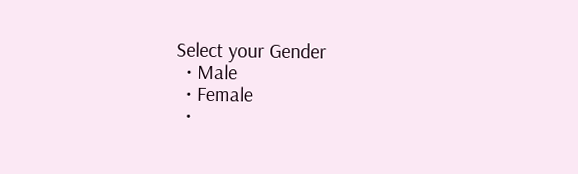Select your Gender
  • Male
  • Female
  •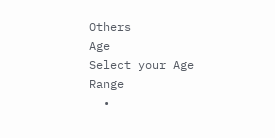Others
Age
Select your Age Range
  •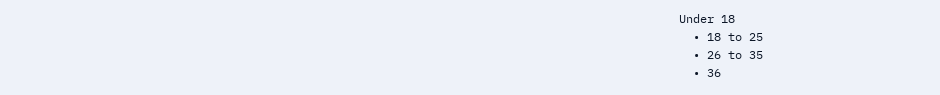Under 18
  • 18 to 25
  • 26 to 35
  • 36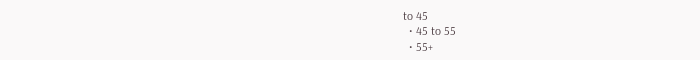to 45
  • 45 to 55
  • 55+